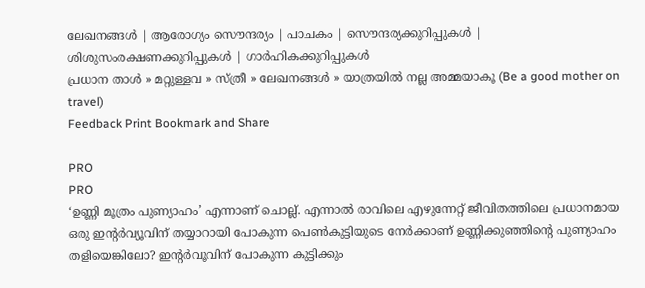ലേഖനങ്ങള്‍ | ആരോഗ്യം സൌന്ദര്യം | പാചകം | സൌന്ദര്യക്കുറിപ്പുകള്‍ | ശിശുസംരക്ഷണക്കുറിപ്പുകള്‍ | ഗാര്‍ഹികക്കുറിപ്പുകള്‍
പ്രധാന താള്‍ » മറ്റുള്ളവ » സ്ത്രീ » ലേഖനങ്ങള്‍ » യാത്രയില്‍ നല്ല അമ്മയാകൂ (Be a good mother on travel)
Feedback Print Bookmark and Share

PRO
PRO
‘ഉണ്ണി മൂത്രം പുണ്യാഹം’ എന്നാണ് ചൊല്ല്. എന്നാല്‍ രാവിലെ എഴുന്നേറ്റ് ജീവിതത്തിലെ പ്രധാനമായ ഒരു ഇന്‍റര്‍വ്യൂവിന് തയ്യാറായി പോകുന്ന പെണ്‍കുട്ടിയുടെ നേര്‍ക്കാണ് ഉണ്ണിക്കുഞ്ഞിന്‍റെ പുണ്യാഹം തളിയെങ്കിലോ? ഇന്‍റര്‍വൂവിന് പോകുന്ന കുട്ടിക്കും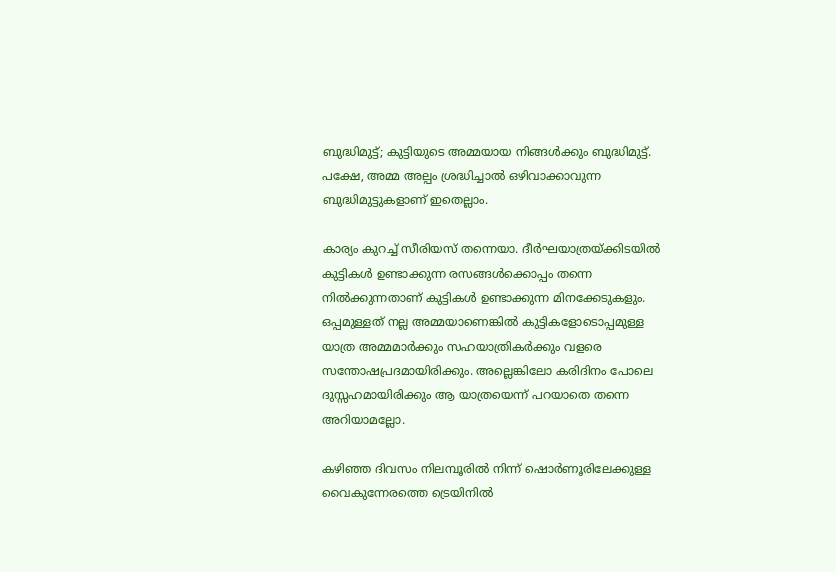ബുദ്ധിമുട്ട്; കുട്ടിയുടെ അമ്മയായ നിങ്ങള്‍ക്കും ബുദ്ധിമുട്ട്. പക്ഷേ, അമ്മ അല്പം ശ്രദ്ധിച്ചാല്‍ ഒഴിവാക്കാവുന്ന ബുദ്ധിമുട്ടുകളാണ് ഇതെല്ലാം.

കാര്യം കുറച്ച് സീരിയസ് തന്നെയാ. ദീര്‍ഘയാത്രയ്‌ക്കിടയില്‍ കുട്ടികള്‍ ഉണ്ടാക്കുന്ന രസങ്ങള്‍ക്കൊപ്പം തന്നെ നില്‍ക്കുന്നതാണ് കുട്ടികള്‍ ഉണ്ടാക്കുന്ന മിനക്കേടുകളും. ഒപ്പമുള്ളത് നല്ല അമ്മയാണെങ്കില്‍ കുട്ടികളോടൊപ്പമുള്ള യാത്ര അമ്മമാര്‍ക്കും സഹയാത്രികര്‍ക്കും വളരെ സന്തോഷപ്രദമായിരിക്കും. അല്ലെങ്കിലോ കരിദിനം പോലെ ദുസ്സഹമായിരിക്കും ആ യാത്രയെന്ന് പറയാതെ തന്നെ അറിയാമല്ലോ.

കഴിഞ്ഞ ദിവസം നിലമ്പൂരില്‍ നിന്ന് ഷൊര്‍ണൂരിലേക്കുള്ള വൈകുന്നേരത്തെ ട്രെയിനില്‍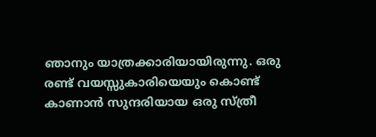ഞാനും യാത്രക്കാരിയായിരുന്നു. ഒരു രണ്ട് വയസ്സുകാരിയെയും കൊണ്ട് കാണാന്‍ സുന്ദരിയായ ഒരു സ്ത്രീ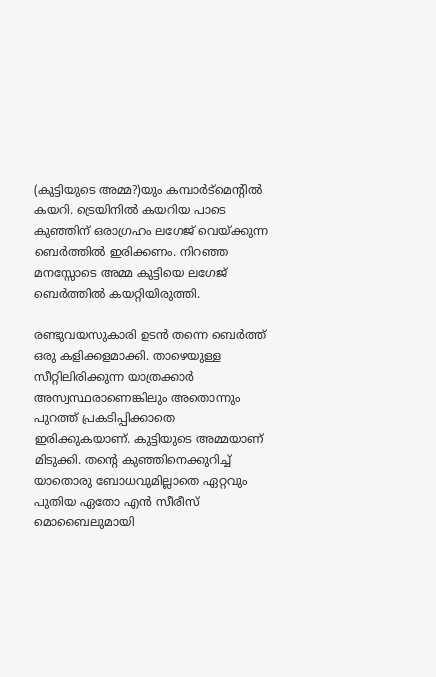(കുട്ടിയുടെ അമ്മ?)യും കമ്പാര്‍ട്‌മെന്‍റില്‍ കയറി. ട്രെയിനില്‍ കയറിയ പാടെ കുഞ്ഞിന് ഒരാഗ്രഹം ലഗേജ് വെയ്‌ക്കുന്ന ബെര്‍ത്തില്‍ ഇരിക്കണം. നിറഞ്ഞ മനസ്സോടെ അമ്മ കുട്ടിയെ ലഗേജ് ബെര്‍ത്തില്‍ കയറ്റിയിരുത്തി.

രണ്ടുവയസുകാരി ഉടന്‍ തന്നെ ബെര്‍ത്ത് ഒരു കളിക്കളമാക്കി. താഴെയുള്ള സീറ്റിലിരിക്കുന്ന യാത്രക്കാര്‍ അസ്വസ്ഥരാണെങ്കിലും അതൊന്നും പുറത്ത് പ്രകടിപ്പിക്കാതെ ഇരിക്കുകയാണ്. കുട്ടിയുടെ അമ്മയാണ് മിടുക്കി. തന്‍റെ കുഞ്ഞിനെക്കുറിച്ച് യാതൊരു ബോധവുമില്ലാതെ ഏറ്റവും പുതിയ ഏതോ എന്‍ സീരീസ് മൊബൈലുമായി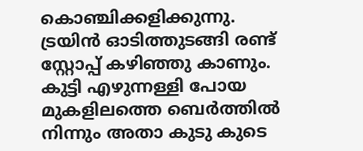കൊഞ്ചിക്കളിക്കുന്നു. ട്രയിന്‍ ഓടിത്തുടങ്ങി രണ്ട് സ്റ്റോപ്പ് കഴിഞ്ഞു കാണും. കുട്ടി എഴുന്നള്ളി പോയ മുകളിലത്തെ ബെര്‍ത്തില്‍ നിന്നും അതാ കുടു കുടെ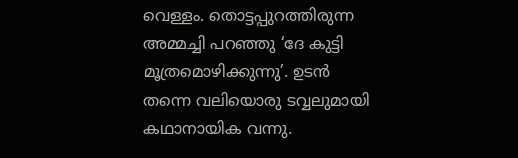വെള്ളം. തൊട്ടപ്പുറത്തിരുന്ന അമ്മച്ചി പറഞ്ഞു ‘ദേ കുട്ടി മൂത്രമൊഴിക്കുന്നു’. ഉടന്‍ തന്നെ വലിയൊരു ടവ്വലുമായി കഥാനായിക വന്നു.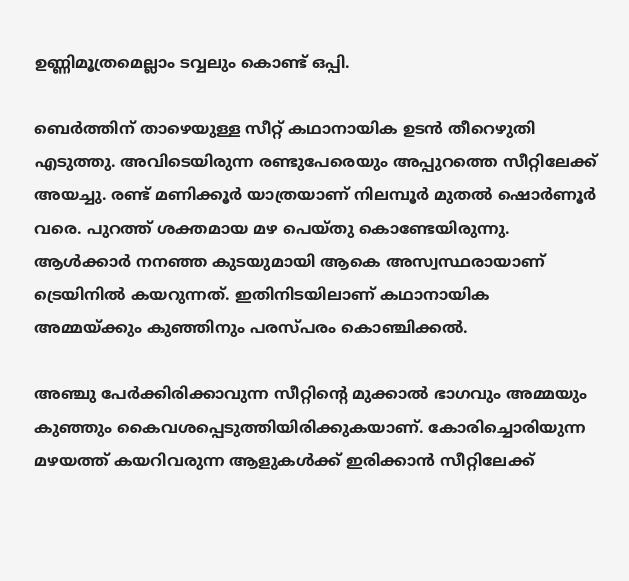ഉണ്ണിമൂത്രമെല്ലാം ടവ്വലും കൊണ്ട് ഒപ്പി.

ബെര്‍ത്തിന് താഴെയുള്ള സീറ്റ് കഥാനായിക ഉടന്‍ തീറെഴുതി എടുത്തു. അവിടെയിരുന്ന രണ്ടുപേരെയും അപ്പുറത്തെ സീറ്റിലേക്ക് അയച്ചു. രണ്ട് മണിക്കൂര്‍ യാത്രയാണ് നിലമ്പൂര്‍ മുതല്‍ ഷൊര്‍ണൂര്‍ വരെ. പുറത്ത് ശക്തമായ മഴ പെയ്‌തു കൊണ്ടേയിരുന്നു. ആള്‍ക്കാര്‍ നനഞ്ഞ കുടയുമായി ആകെ അസ്വസ്ഥരായാണ് ട്രെയിനില്‍ കയറുന്നത്. ഇതിനിടയിലാണ് കഥാനായിക അമ്മയ്‌ക്കും കുഞ്ഞിനും പരസ്‌പരം കൊഞ്ചിക്കല്‍.

അഞ്ചു പേര്‍ക്കിരിക്കാവുന്ന സീറ്റിന്‍റെ മുക്കാല്‍ ഭാഗവും അമ്മയും കുഞ്ഞും കൈവശപ്പെടുത്തിയിരിക്കുകയാണ്. കോരിച്ചൊരിയുന്ന മഴയത്ത് കയറിവരുന്ന ആളുകള്‍ക്ക് ഇരിക്കാന്‍ സീറ്റിലേക്ക്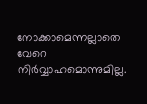നോക്കാമെന്നല്ലാതെ വേറെ നിര്‍വ്വാഹമൊന്നുമില്ല.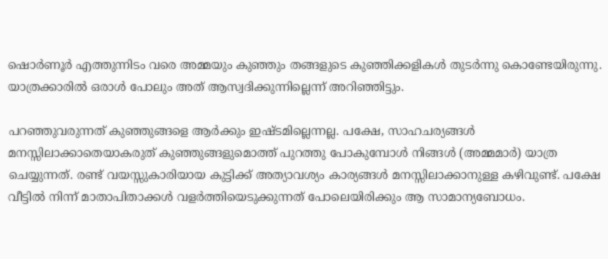ഷൊര്‍ണൂര്‍ എത്തുന്നിടം വരെ അമ്മയും കുഞ്ഞും തങ്ങളുടെ കുഞ്ഞിക്കളികള്‍ തുടര്‍ന്നു കൊണ്ടേയിരുന്നു. യാത്രക്കാരില്‍ ഒരാള്‍ പോലും അത് ആസ്വദിക്കുന്നില്ലെന്ന് അറിഞ്ഞിട്ടും.

പറഞ്ഞുവരുന്നത് കുഞ്ഞുങ്ങളെ ആര്‍ക്കും ഇഷ്‌ടമില്ലെന്നല്ല. പക്ഷേ, സാഹചര്യങ്ങള്‍ മനസ്സിലാക്കാതെയാകരുത് കുഞ്ഞുങ്ങളുമൊത്ത് പുറത്തു പോകുമ്പോള്‍ നിങ്ങള്‍ (അമ്മമാര്‍) യാത്ര ചെയ്യുന്നത്. രണ്ട് വയസ്സുകാരിയായ കുട്ടിക്ക് അത്യാവശ്യം കാര്യങ്ങള്‍ മനസ്സിലാക്കാനുള്ള കഴിവുണ്ട്. പക്ഷേ വീട്ടില്‍ നിന്ന് മാതാപിതാക്കള്‍ വളര്‍ത്തിയെടുക്കുന്നത് പോലെയിരിക്കും ആ സാമാന്യബോധം.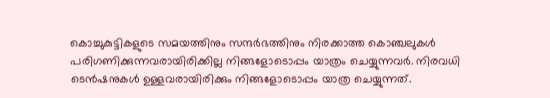കൊച്ചുകുട്ടികളുടെ സമയത്തിനും സന്ദര്‍ഭത്തിനും നിരക്കാത്ത കൊഞ്ചലുകള്‍ പരിഗണിക്കുന്നവരായിരിക്കില്ല നിങ്ങളോടൊപ്പം യാത്രം ചെയ്യുന്നവര്‍. നിരവധി ടെന്‍ഷനുകള്‍ ഉള്ളവരായിരിക്കും നിങ്ങളോടൊപ്പം യാത്ര ചെയ്യുന്നത്.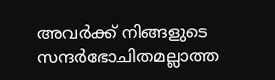അവര്‍ക്ക് നിങ്ങളുടെ സന്ദര്‍ഭോചിതമല്ലാത്ത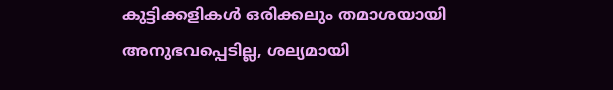കുട്ടിക്കളികള്‍ ഒരിക്കലും തമാശയായി അനുഭവപ്പെടില്ല, ശല്യമായി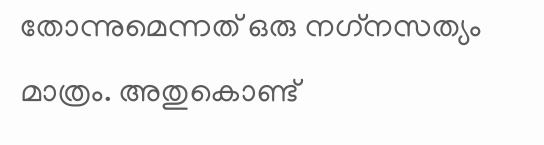തോന്നുമെന്നത് ഒരു നഗ്‌നസത്യം മാത്രം. അതുകൊണ്ട്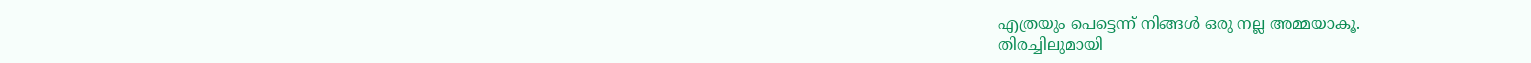എത്രയും പെട്ടെന്ന് നിങ്ങള്‍ ഒരു നല്ല അമ്മയാകൂ.
തിരച്ചിലുമായി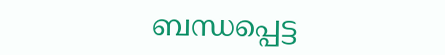ബന്ധപ്പെട്ട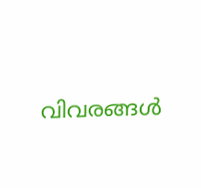വിവരങ്ങള്‍